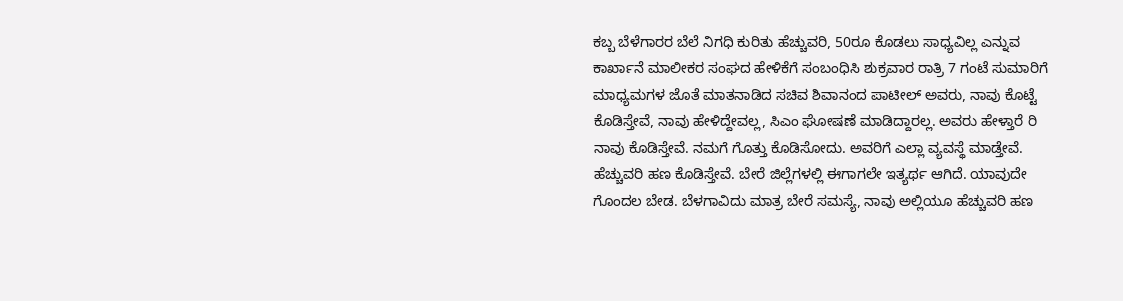ಕಬ್ಬ ಬೆಳೆಗಾರರ ಬೆಲೆ ನಿಗಧಿ ಕುರಿತು ಹೆಚ್ಚುವರಿ, 50ರೂ ಕೊಡಲು ಸಾಧ್ಯವಿಲ್ಲ ಎನ್ನುವ ಕಾರ್ಖಾನೆ ಮಾಲೀಕರ ಸಂಘದ ಹೇಳಿಕೆಗೆ ಸಂಬಂಧಿಸಿ ಶುಕ್ರವಾರ ರಾತ್ರಿ 7 ಗಂಟೆ ಸುಮಾರಿಗೆ ಮಾಧ್ಯಮಗಳ ಜೊತೆ ಮಾತನಾಡಿದ ಸಚಿವ ಶಿವಾನಂದ ಪಾಟೀಲ್ ಅವರು, ನಾವು ಕೊಟ್ಟೆ ಕೊಡಿಸ್ತೇವೆ, ನಾವು ಹೇಳಿದ್ದೇವಲ್ಲ, ಸಿಎಂ ಘೋಷಣೆ ಮಾಡಿದ್ದಾರಲ್ಲ. ಅವರು ಹೇಳ್ತಾರೆ ರಿ ನಾವು ಕೊಡಿಸ್ತೇವೆ. ನಮಗೆ ಗೊತ್ತು ಕೊಡಿಸೋದು. ಅವರಿಗೆ ಎಲ್ಲಾ ವ್ಯವಸ್ಥೆ ಮಾಡ್ತೇವೆ. ಹೆಚ್ಚುವರಿ ಹಣ ಕೊಡಿಸ್ತೇವೆ. ಬೇರೆ ಜಿಲ್ಲೆಗಳಲ್ಲಿ ಈಗಾಗಲೇ ಇತ್ಯರ್ಥ ಆಗಿದೆ. ಯಾವುದೇ ಗೊಂದಲ ಬೇಡ. ಬೆಳಗಾವಿದು ಮಾತ್ರ ಬೇರೆ ಸಮಸ್ಯೆ, ನಾವು ಅಲ್ಲಿಯೂ ಹೆಚ್ಚುವರಿ ಹಣ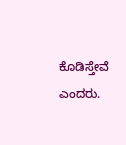ಕೊಡಿಸ್ತೇವೆ ಎಂದರು.